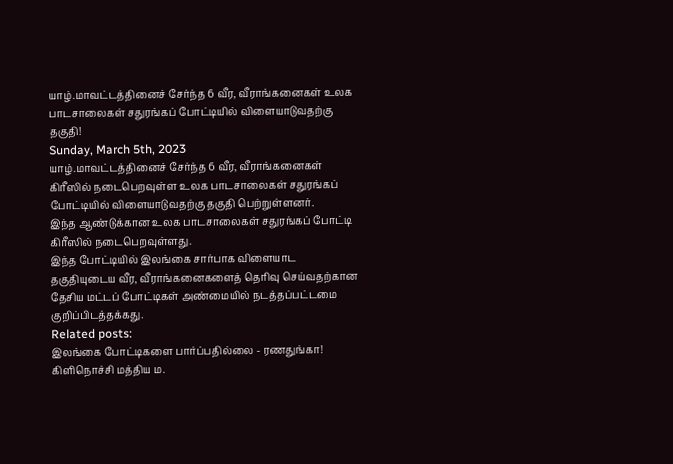யாழ்.மாவட்டத்தினைச் சேர்ந்த 6 வீர, வீராங்கனைகள் உலக பாடசாலைகள் சதுரங்கப் போட்டியில் விளையாடுவதற்கு தகுதி!
Sunday, March 5th, 2023
யாழ்.மாவட்டத்தினைச் சேர்ந்த 6 வீர, வீராங்கனைகள் கிரீஸில் நடைபெறவுள்ள உலக பாடசாலைகள் சதுரங்கப் போட்டியில் விளையாடுவதற்கு தகுதி பெற்றுள்ளனர்.
இந்த ஆண்டுக்கான உலக பாடசாலைகள் சதுரங்கப் போட்டி கிரீஸில் நடைபெறவுள்ளது.
இந்த போட்டியில் இலங்கை சார்பாக விளையாட தகுதியுடைய வீர, வீராங்கனைகளைத் தெரிவு செய்வதற்கான தேசிய மட்டப் போட்டிகள் அண்மையில் நடத்தப்பட்டமை குறிப்பிடத்தக்கது.
Related posts:
இலங்கை போட்டிகளை பார்ப்பதில்லை - ரணதுங்கா!
கிளிநொச்சி மத்திய ம.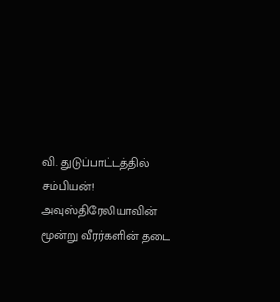வி. துடுப்பாட்டத்தில் சம்பியன்!
அவுஸ்திரேலியாவின் மூன்று வீரர்களின் தடை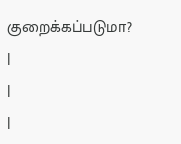குறைக்கப்படுமா?
|
|
|